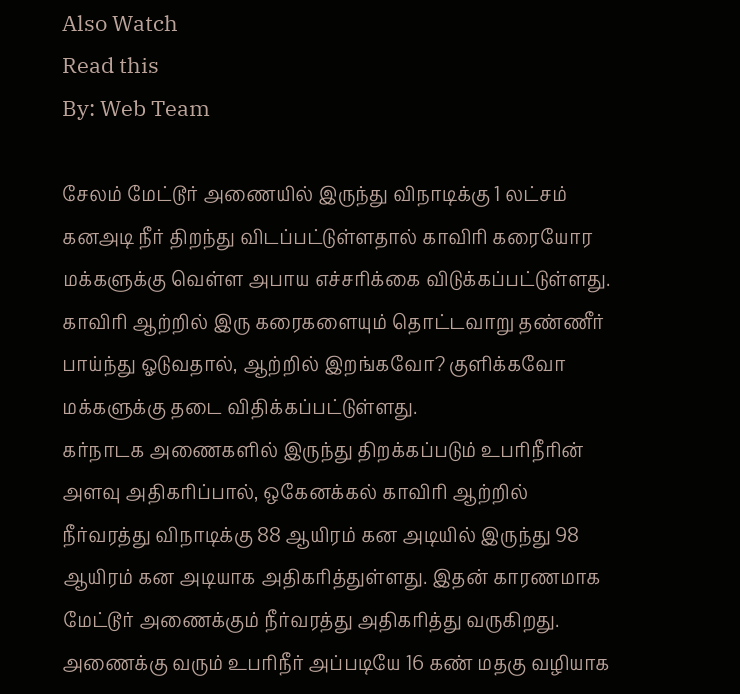Also Watch
Read this
By: Web Team

சேலம் மேட்டூர் அணையில் இருந்து விநாடிக்கு 1 லட்சம் கனஅடி நீர் திறந்து விடப்பட்டுள்ளதால் காவிரி கரையோர மக்களுக்கு வெள்ள அபாய எச்சரிக்கை விடுக்கப்பட்டுள்ளது. காவிரி ஆற்றில் இரு கரைகளையும் தொட்டவாறு தண்ணீர் பாய்ந்து ஓடுவதால், ஆற்றில் இறங்கவோ? குளிக்கவோ மக்களுக்கு தடை விதிக்கப்பட்டுள்ளது.
கர்நாடக அணைகளில் இருந்து திறக்கப்படும் உபரிநீரின் அளவு அதிகரிப்பால், ஒகேனக்கல் காவிரி ஆற்றில் நீர்வரத்து விநாடிக்கு 88 ஆயிரம் கன அடியில் இருந்து 98 ஆயிரம் கன அடியாக அதிகரித்துள்ளது. இதன் காரணமாக மேட்டூர் அணைக்கும் நீர்வரத்து அதிகரித்து வருகிறது. அணைக்கு வரும் உபரிநீர் அப்படியே 16 கண் மதகு வழியாக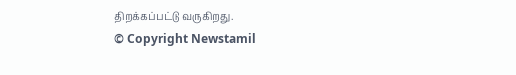திறக்கப்பட்டு வருகிறது.
© Copyright Newstamil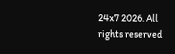24x7 2026. All rights reserved